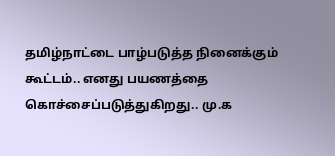தமிழ்நாட்டை பாழ்படுத்த நினைக்கும் கூட்டம்.. எனது பயணத்தை கொச்சைப்படுத்துகிறது.. மு.க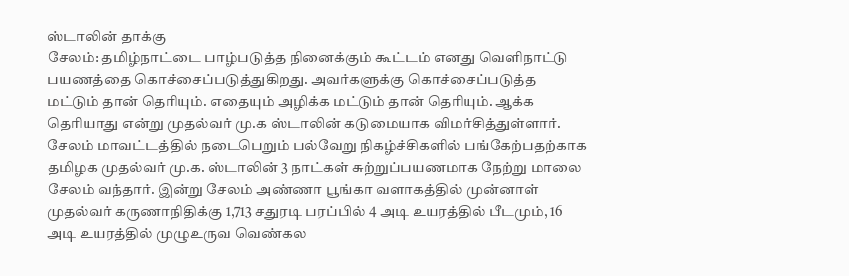ஸ்டாலின் தாக்கு
சேலம்: தமிழ்நாட்டை பாழ்படுத்த நினைக்கும் கூட்டம் எனது வெளிநாட்டு பயணத்தை கொச்சைப்படுத்துகிறது. அவர்களுக்கு கொச்சைப்படுத்த மட்டும் தான் தெரியும். எதையும் அழிக்க மட்டும் தான் தெரியும். ஆக்க தெரியாது என்று முதல்வர் மு.க ஸ்டாலின் கடுமையாக விமர்சித்துள்ளார்.
சேலம் மாவட்டத்தில் நடைபெறும் பல்வேறு நிகழ்ச்சிகளில் பங்கேற்பதற்காக தமிழக முதல்வர் மு.க. ஸ்டாலின் 3 நாட்கள் சுற்றுப்பயணமாக நேற்று மாலை சேலம் வந்தார். இன்று சேலம் அண்ணா பூங்கா வளாகத்தில் முன்னாள் முதல்வர் கருணாநிதிக்கு 1,713 சதுரடி பரப்பில் 4 அடி உயரத்தில் பீடமும், 16 அடி உயரத்தில் முழுஉருவ வெண்கல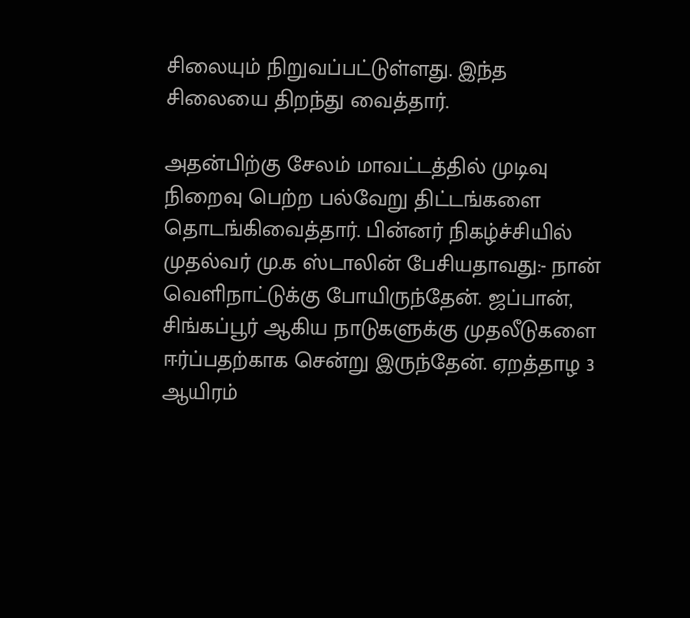சிலையும் நிறுவப்பட்டுள்ளது. இந்த சிலையை திறந்து வைத்தார்.

அதன்பிற்கு சேலம் மாவட்டத்தில் முடிவு நிறைவு பெற்ற பல்வேறு திட்டங்களை தொடங்கிவைத்தார். பின்னர் நிகழ்ச்சியில் முதல்வர் மு.க ஸ்டாலின் பேசியதாவது:- நான் வெளிநாட்டுக்கு போயிருந்தேன். ஜப்பான், சிங்கப்பூர் ஆகிய நாடுகளுக்கு முதலீடுகளை ஈர்ப்பதற்காக சென்று இருந்தேன். ஏறத்தாழ 3 ஆயிரம்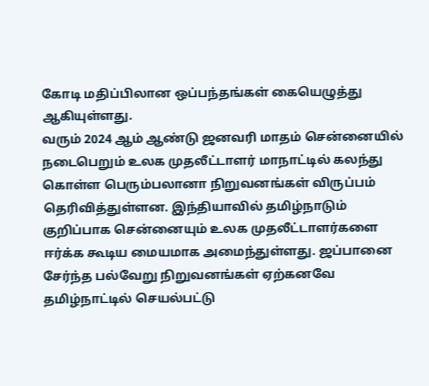கோடி மதிப்பிலான ஒப்பந்தங்கள் கையெழுத்து ஆகியுள்ளது.
வரும் 2024 ஆம் ஆண்டு ஜனவரி மாதம் சென்னையில் நடைபெறும் உலக முதலீட்டாளர் மாநாட்டில் கலந்து கொள்ள பெரும்பலானா நிறுவனங்கள் விருப்பம் தெரிவித்துள்ளன. இந்தியாவில் தமிழ்நாடும் குறிப்பாக சென்னையும் உலக முதலீட்டாளர்களை ஈர்க்க கூடிய மையமாக அமைந்துள்ளது. ஜப்பானை சேர்ந்த பல்வேறு நிறுவனங்கள் ஏற்கனவே தமிழ்நாட்டில் செயல்பட்டு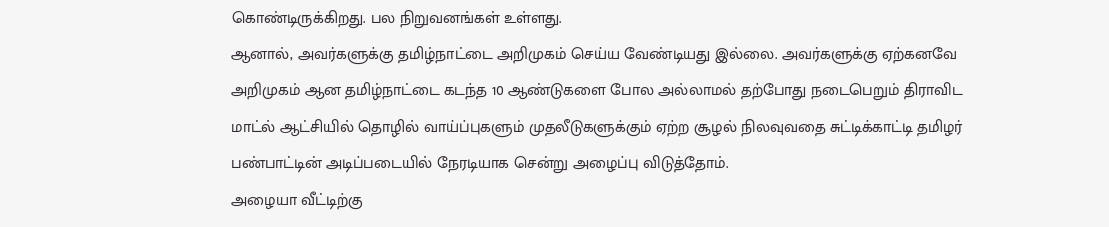கொண்டிருக்கிறது. பல நிறுவனங்கள் உள்ளது.
ஆனால், அவர்களுக்கு தமிழ்நாட்டை அறிமுகம் செய்ய வேண்டியது இல்லை. அவர்களுக்கு ஏற்கனவே அறிமுகம் ஆன தமிழ்நாட்டை கடந்த 10 ஆண்டுகளை போல அல்லாமல் தற்போது நடைபெறும் திராவிட மாட்ல் ஆட்சியில் தொழில் வாய்ப்புகளும் முதலீடுகளுக்கும் ஏற்ற சூழல் நிலவுவதை சுட்டிக்காட்டி தமிழர் பண்பாட்டின் அடிப்படையில் நேரடியாக சென்று அழைப்பு விடுத்தோம்.
அழையா வீட்டிற்கு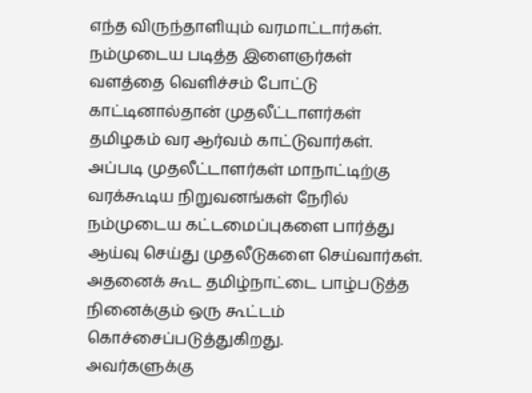எந்த விருந்தாளியும் வரமாட்டார்கள். நம்முடைய படித்த இளைஞர்கள் வளத்தை வெளிச்சம் போட்டு காட்டினால்தான் முதலீட்டாளர்கள் தமிழகம் வர ஆர்வம் காட்டுவார்கள். அப்படி முதலீட்டாளர்கள் மாநாட்டிற்கு வரக்கூடிய நிறுவனங்கள் நேரில் நம்முடைய கட்டமைப்புகளை பார்த்து ஆய்வு செய்து முதலீடுகளை செய்வார்கள். அதனைக் கூட தமிழ்நாட்டை பாழ்படுத்த நினைக்கும் ஒரு கூட்டம் கொச்சைப்படுத்துகிறது.
அவர்களுக்கு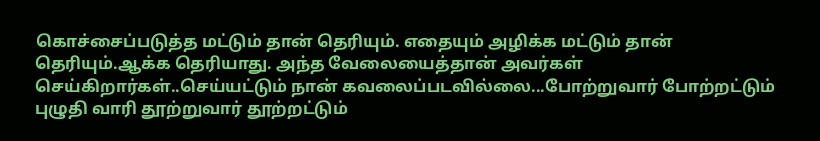கொச்சைப்படுத்த மட்டும் தான் தெரியும். எதையும் அழிக்க மட்டும் தான் தெரியும்.ஆக்க தெரியாது. அந்த வேலையைத்தான் அவர்கள் செய்கிறார்கள்..செய்யட்டும் நான் கவலைப்படவில்லை...போற்றுவார் போற்றட்டும் புழுதி வாரி தூற்றுவார் தூற்றட்டும்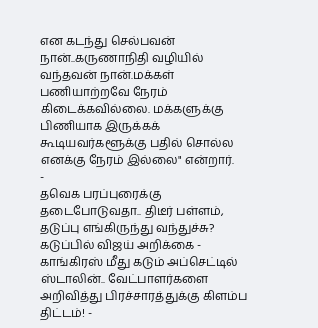என கடந்து செல்பவன் நான்..கருணாநிதி வழியில் வந்தவன் நான்.மக்கள் பணியாற்றவே நேரம் கிடைக்கவில்லை. மக்களுக்கு பிணியாக இருக்கக் கூடியவர்களூக்கு பதில் சொல்ல எனக்கு நேரம் இல்லை" என்றார்.
-
தவெக பரப்புரைக்கு தடைபோடுவதா.. திடீர் பள்ளம், தடுப்பு எங்கிருந்து வந்துச்சு? கடுப்பில் விஜய் அறிக்கை -
காங்கிரஸ் மீது கடும் அப்செட்டில் ஸ்டாலின்.. வேட்பாளர்களை அறிவித்து பிரச்சாரத்துக்கு கிளம்ப திட்டம்! -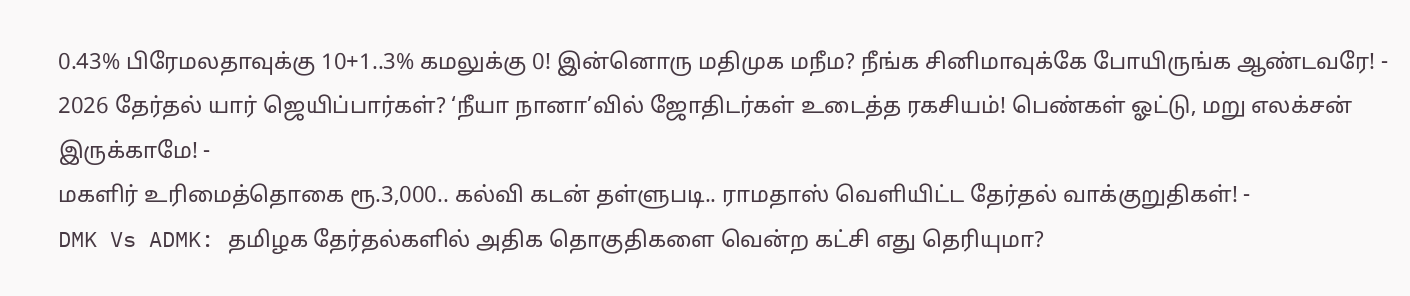0.43% பிரேமலதாவுக்கு 10+1..3% கமலுக்கு 0! இன்னொரு மதிமுக மநீம? நீங்க சினிமாவுக்கே போயிருங்க ஆண்டவரே! -
2026 தேர்தல் யார் ஜெயிப்பார்கள்? ‘நீயா நானா’வில் ஜோதிடர்கள் உடைத்த ரகசியம்! பெண்கள் ஓட்டு, மறு எலக்சன் இருக்காமே! -
மகளிர் உரிமைத்தொகை ரூ.3,000.. கல்வி கடன் தள்ளுபடி.. ராமதாஸ் வெளியிட்ட தேர்தல் வாக்குறுதிகள்! -
DMK Vs ADMK: தமிழக தேர்தல்களில் அதிக தொகுதிகளை வென்ற கட்சி எது தெரியுமா?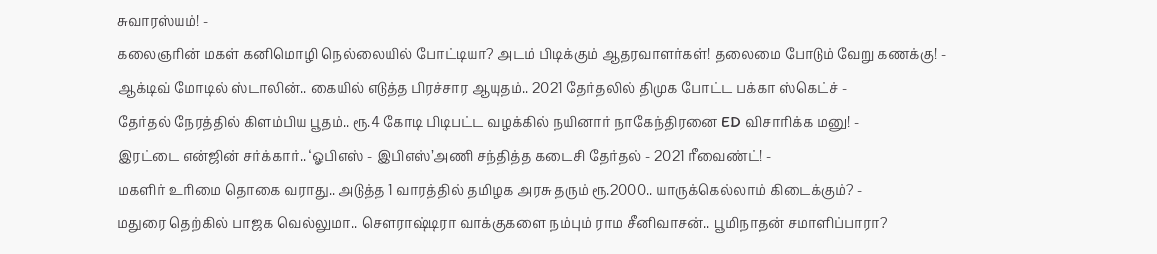சுவாரஸ்யம்! -
கலைஞரின் மகள் கனிமொழி நெல்லையில் போட்டியா? அடம் பிடிக்கும் ஆதரவாளர்கள்! தலைமை போடும் வேறு கணக்கு! -
ஆக்டிவ் மோடில் ஸ்டாலின்.. கையில் எடுத்த பிரச்சார ஆயுதம்.. 2021 தேர்தலில் திமுக போட்ட பக்கா ஸ்கெட்ச் -
தேர்தல் நேரத்தில் கிளம்பிய பூதம்.. ரூ.4 கோடி பிடிபட்ட வழக்கில் நயினார் நாகேந்திரனை ED விசாரிக்க மனு! -
இரட்டை என்ஜின் சர்க்கார்.. ‘ஓபிஎஸ் - இபிஎஸ்’அணி சந்தித்த கடைசி தேர்தல் - 2021 ரீவைண்ட்! -
மகளிர் உரிமை தொகை வராது.. அடுத்த 1 வாரத்தில் தமிழக அரசு தரும் ரூ.2000.. யாருக்கெல்லாம் கிடைக்கும்? -
மதுரை தெற்கில் பாஜக வெல்லுமா.. செளராஷ்டிரா வாக்குகளை நம்பும் ராம சீனிவாசன்.. பூமிநாதன் சமாளிப்பாரா?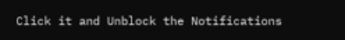Click it and Unblock the Notifications